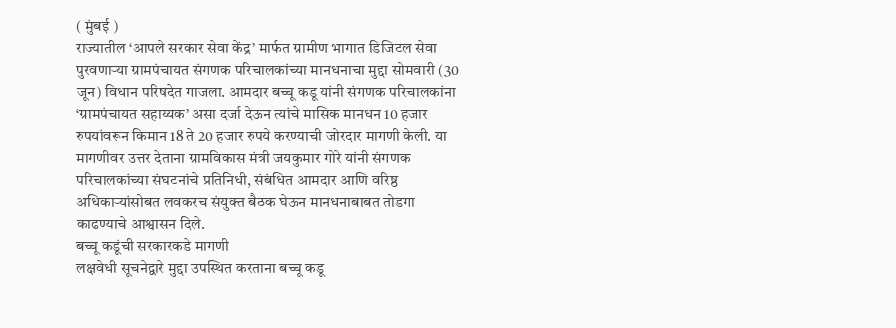( मुंबई )
राज्यातील ‘आपले सरकार सेवा केंद्र’ मार्फत ग्रामीण भागात डिजिटल सेवा पुरवणाऱ्या ग्रामपंचायत संगणक परिचालकांच्या मानधनाचा मुद्दा सोमवारी (30 जून) विधान परिषदेत गाजला. आमदार बच्चू कडू यांनी संगणक परिचालकांना ‘ग्रामपंचायत सहाय्यक’ असा दर्जा देऊन त्यांचे मासिक मानधन 10 हजार रुपयांवरून किमान 18 ते 20 हजार रुपये करण्याची जोरदार मागणी केली. या मागणीवर उत्तर देताना ग्रामविकास मंत्री जयकुमार गोरे यांनी संगणक परिचालकांच्या संघटनांचे प्रतिनिधी, संबंधित आमदार आणि वरिष्ठ अधिकाऱ्यांसोबत लवकरच संयुक्त बैठक घेऊन मानधनाबाबत तोडगा काढण्याचे आश्वासन दिले.
बच्चू कडूंची सरकारकडे मागणी
लक्षवेधी सूचनेद्वारे मुद्दा उपस्थित करताना बच्चू कडू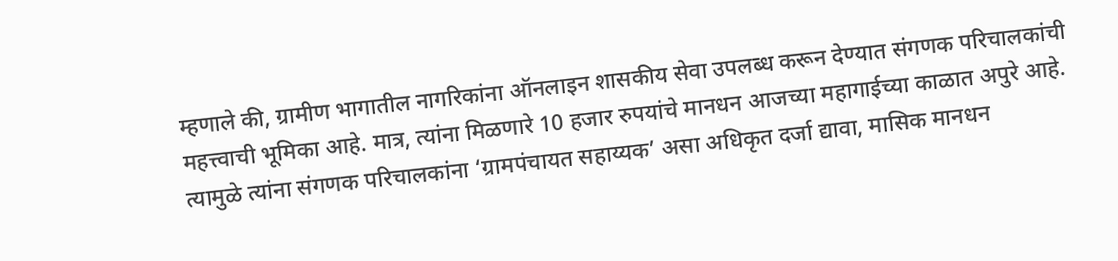म्हणाले की, ग्रामीण भागातील नागरिकांना ऑनलाइन शासकीय सेवा उपलब्ध करून देण्यात संगणक परिचालकांची महत्त्वाची भूमिका आहे. मात्र, त्यांना मिळणारे 10 हजार रुपयांचे मानधन आजच्या महागाईच्या काळात अपुरे आहे.
त्यामुळे त्यांना संगणक परिचालकांना ‘ग्रामपंचायत सहाय्यक’ असा अधिकृत दर्जा द्यावा, मासिक मानधन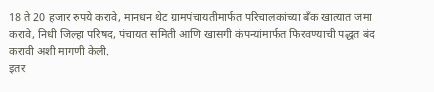18 ते 20 हजार रुपये करावे, मानधन थेट ग्रामपंचायतीमार्फत परिचालकांच्या बँक खात्यात जमा करावे, निधी जिल्हा परिषद, पंचायत समिती आणि खासगी कंपन्यांमार्फत फिरवण्याची पद्धत बंद करावी अशी मागणी केली.
इतर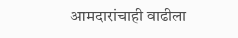आमदारांचाही वाढीला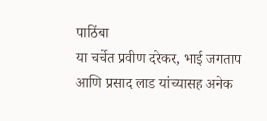पाठिंबा
या चर्चेत प्रवीण दरेकर, भाई जगताप आणि प्रसाद लाड यांच्यासह अनेक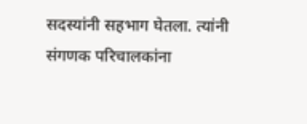सदस्यांनी सहभाग घेतला. त्यांनी संगणक परिचालकांना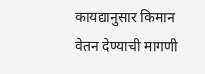कायद्यानुसार किमान वेतन देण्याची मागणी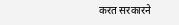करत सरकारने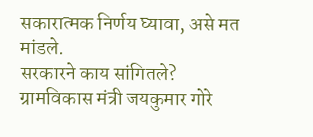सकारात्मक निर्णय घ्यावा, असे मत मांडले.
सरकारने काय सांगितले?
ग्रामविकास मंत्री जयकुमार गोरे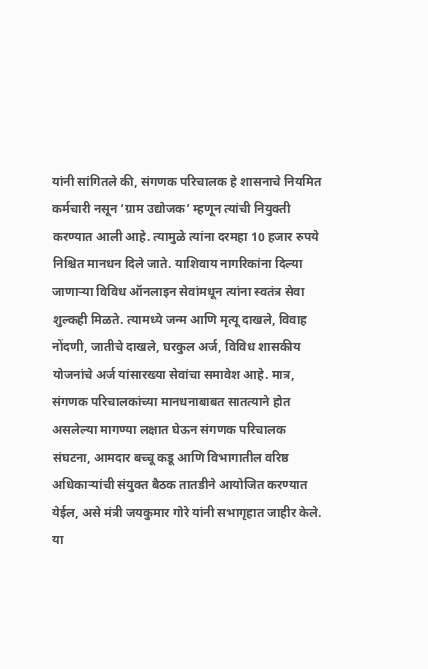यांनी सांगितले की, संगणक परिचालक हे शासनाचे नियमित कर्मचारी नसून ‘ग्राम उद्योजक’ म्हणून त्यांची नियुक्ती करण्यात आली आहे. त्यामुळे त्यांना दरमहा 10 हजार रुपये निश्चित मानधन दिले जाते. याशिवाय नागरिकांना दिल्या जाणाऱ्या विविध ऑनलाइन सेवांमधून त्यांना स्वतंत्र सेवा शुल्कही मिळते. त्यामध्ये जन्म आणि मृत्यू दाखले, विवाह नोंदणी, जातीचे दाखले, घरकुल अर्ज, विविध शासकीय योजनांचे अर्ज यांसारख्या सेवांचा समावेश आहे. मात्र, संगणक परिचालकांच्या मानधनाबाबत सातत्याने होत असलेल्या मागण्या लक्षात घेऊन संगणक परिचालक संघटना, आमदार बच्चू कडू आणि विभागातील वरिष्ठ अधिकाऱ्यांची संयुक्त बैठक तातडीने आयोजित करण्यात येईल, असे मंत्री जयकुमार गोरे यांनी सभागृहात जाहीर केले.
या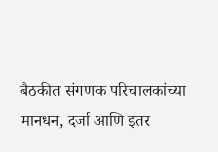बैठकीत संगणक परिचालकांच्या मानधन, दर्जा आणि इतर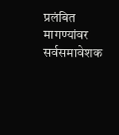प्रलंबित मागण्यांवर सर्वसमावेशक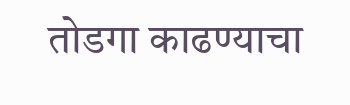तोडगा काढण्याचा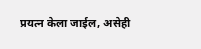प्रयत्न केला जाईल, असेही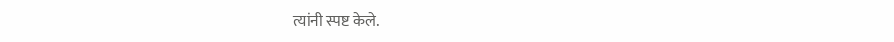त्यांनी स्पष्ट केले.